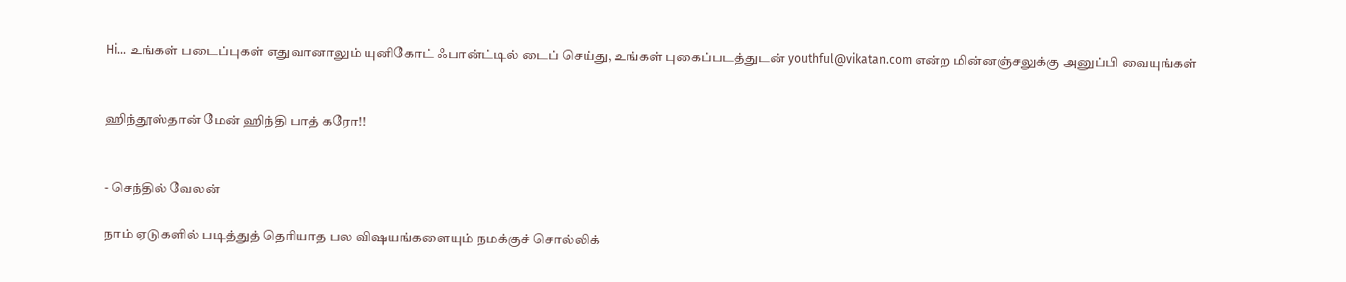Hi... உங்கள் படைப்புகள் எதுவானாலும் யுனிகோட் ஃபான்ட்டில் டைப் செய்து, உங்கள் புகைப்படத்துடன் youthful@vikatan.com என்ற மின்னஞ்சலுக்கு அனுப்பி வையுங்கள்


ஹிந்தூஸ்தான் மேன் ஹிந்தி பாத் கரோ!!


- செந்தில் வேலன்

நாம் ஏடுகளில் படித்துத் தெரியாத பல விஷயங்களையும் நமக்குச் சொல்லிக்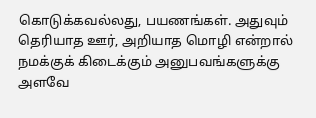கொடுக்கவல்லது, பயணங்கள். அதுவும் தெரியாத ஊர், அறியாத மொழி என்றால் நமக்குக் கிடைக்கும் அனுபவங்களுக்கு அளவே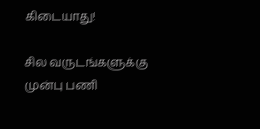கிடையாது!

சில வருடங்களுக்கு முன்பு பணி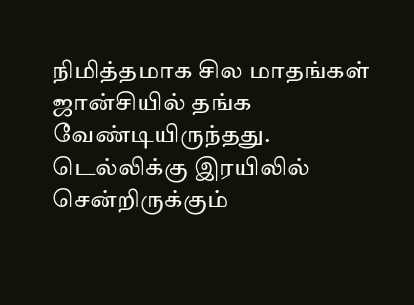நிமித்தமாக சில மாதங்கள் ஜான்சியில் தங்க வேண்டியிருந்தது. டெல்லிக்கு இரயிலில் சென்றிருக்கும்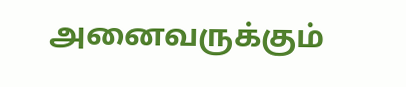அனைவருக்கும்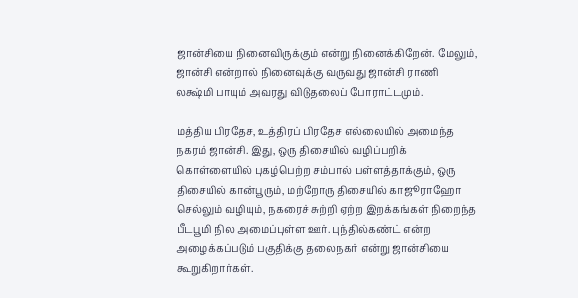ஜான்சியை நினைவிருக்கும் என்று நினைக்கிறேன். மேலும், ஜான்சி என்றால் நினைவுக்கு வருவது ஜான்சி ராணி லக்ஷ்மி பாயும் அவரது விடுதலைப் போராட்டமும்.

மத்திய பிரதேச, உத்திரப் பிரதேச எல்லையில் அமைந்த நகரம் ஜான்சி. இது, ஒரு திசையில் வழிப்பறிக் கொள்ளையில் புகழ்பெற்ற சம்பால் பள்ளத்தாக்கும், ஒரு திசையில் கான்பூரும், மற்றோரு திசையில் காஜூராஹோ செல்லும் வழியும், நகரைச் சுற்றி ஏற்ற இறக்கங்கள் நிறைந்த பீடபூமி நில அமைப்புள்ள ஊர். புந்தில்கண்ட் என்ற அழைக்கப்படும் பகுதிக்கு தலைநகர் என்று ஜான்சியை கூறுகிறார்கள்.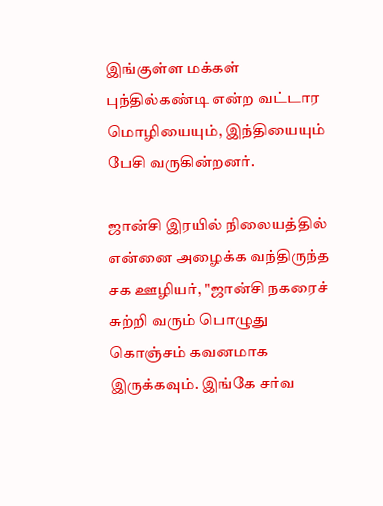இங்குள்ள மக்கள் புந்தில்கண்டி என்ற வட்டார மொழியையும், இந்தியையும் பேசி வருகின்றனர்.

ஜான்சி இரயில் நிலையத்தில் என்னை அழைக்க வந்திருந்த சக ஊழியர், "ஜான்சி நகரைச் சுற்றி வரும் பொழுது கொஞ்சம் கவனமாக இருக்கவும். இங்கே சர்வ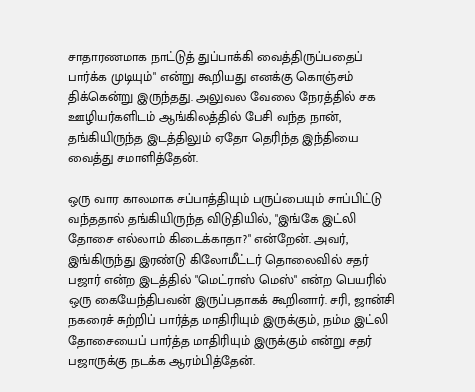சாதாரணமாக நாட்டுத் துப்பாக்கி வைத்திருப்பதைப் பார்க்க முடியும்" என்று கூறியது எனக்கு கொஞ்சம் திக்கென்று இருந்தது. அலுவல வேலை நேரத்தில் சக ஊழியர்களிடம் ஆங்கிலத்தில் பேசி வந்த நான், தங்கியிருந்த இடத்திலும் ஏதோ தெரிந்த இந்தியை வைத்து சமாளித்தேன்.

ஒரு வார காலமாக சப்பாத்தியும் பருப்பையும் சாப்பிட்டு வந்ததால் தங்கியிருந்த விடுதியில், "இங்கே இட்லி தோசை எல்லாம் கிடைக்காதா?" என்றேன். அவர், இங்கிருந்து இரண்டு கிலோமீட்டர் தொலைவில் சதர் பஜார் என்ற இடத்தில் "மெட்ராஸ் மெஸ்" என்ற பெயரில் ஒரு கையேந்திபவன் இருப்பதாகக் கூறினார். சரி, ஜான்சி நகரைச் சுற்றிப் பார்த்த மாதிரியும் இருக்கும், நம்ம இட்லி தோசையைப் பார்த்த மாதிரியும் இருக்கும் என்று சதர் பஜாருக்கு நடக்க ஆரம்பித்தேன்.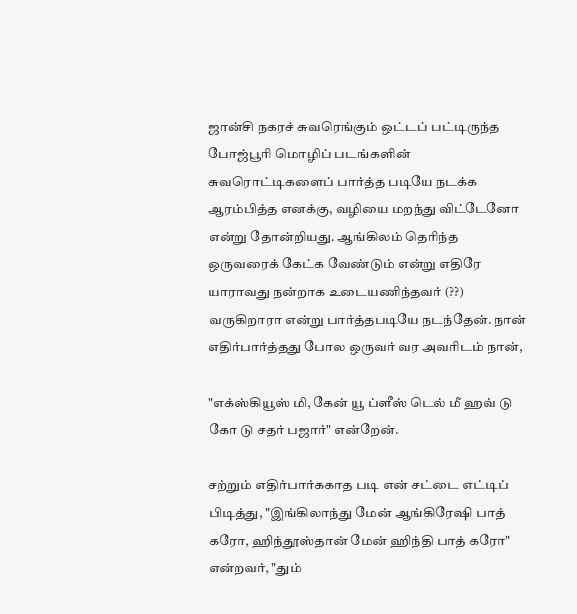ஜான்சி நகரச் சுவரெங்கும் ஒட்டப் பட்டிருந்த போஜ்பூரி மொழிப் படங்களின் சுவரொட்டிகளைப் பார்த்த படியே நடக்க ஆரம்பித்த எனக்கு, வழியை மறந்து விட்டேனோ என்று தோன்றியது. ஆங்கிலம் தெரிந்த ஒருவரைக் கேட்க வேண்டும் என்று எதிரே யாராவது நன்றாக உடையணிந்தவர் (??) வருகிறாரா என்று பார்த்தபடியே நடந்தேன். நான் எதிர்பார்த்தது போல ஒருவர் வர அவரிடம் நான்,

"எக்ஸ்கியூஸ் மி, கேன் யூ ப்ளீஸ் டெல் மீ ஹவ் டு கோ டு சதர் பஜார்" என்றேன்.

சற்றும் எதிர்பார்ககாத படி என் சட்டை எட்டிப் பிடித்து, "இங்கிலாந்து மேன் ஆங்கிரேஷி பாத் கரோ, ஹிந்தூஸ்தான் மேன் ஹிந்தி பாத் கரோ" என்றவர், "தும்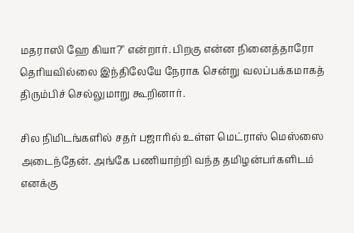மதராஸி ஹே கியா?" என்றார். பிறகு என்ன நினைத்தாரோ தெரியவில்லை இந்திலேயே நேராக சென்று வலப்பக்கமாகத் திரும்பிச் செல்லுமாறு கூறினார்.

சில நிமிடங்களில் சதர் பஜாரில் உள்ள மெட்ராஸ் மெஸ்ஸை அடைந்தேன். அங்கே பணியாற்றி வந்த தமிழன்பர்களிடம் எனக்கு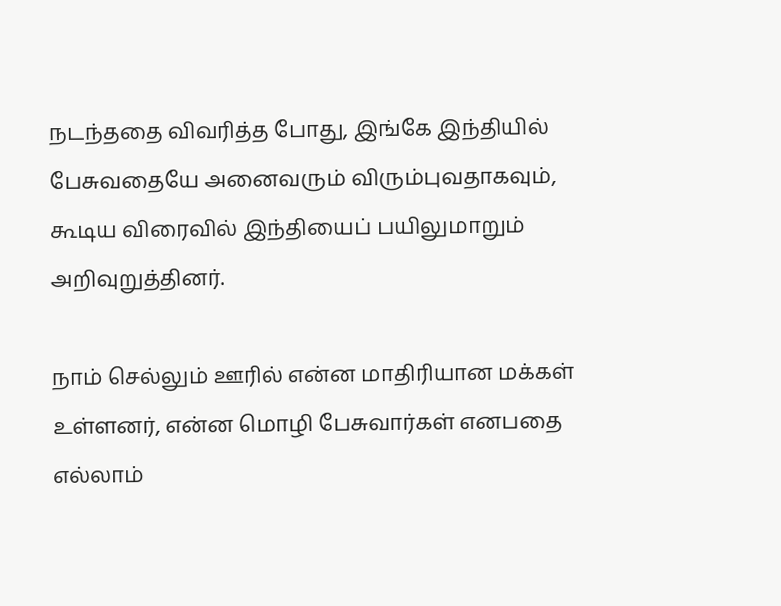நடந்ததை விவரித்த போது, இங்கே இந்தியில் பேசுவதையே அனைவரும் விரும்புவதாகவும், கூடிய விரைவில் இந்தியைப் பயிலுமாறும் அறிவுறுத்தினர்.

நாம் செல்லும் ஊரில் என்ன மாதிரியான மக்கள் உள்ளனர், என்ன மொழி பேசுவார்கள் எனபதை எல்லாம்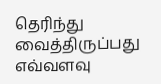தெரிந்து வைத்திருப்பது எவ்வளவு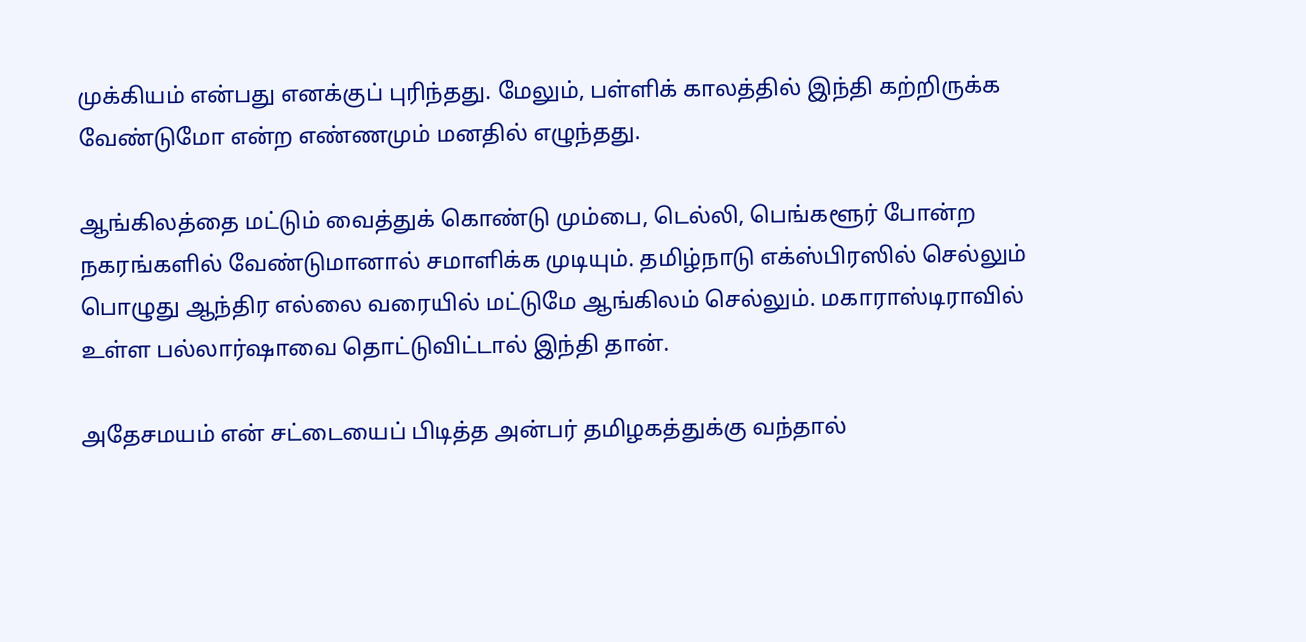முக்கியம் என்பது எனக்குப் புரிந்தது. மேலும், பள்ளிக் காலத்தில் இந்தி கற்றிருக்க வேண்டுமோ என்ற எண்ணமும் மனதில் எழுந்தது.

ஆங்கிலத்தை மட்டும் வைத்துக் கொண்டு மும்பை, டெல்லி, பெங்களூர் போன்ற நகரங்களில் வேண்டுமானால் சமாளிக்க முடியும். தமிழ்நாடு எக்ஸ்பிரஸில் செல்லும் பொழுது ஆந்திர எல்லை வரையில் மட்டுமே ஆங்கிலம் செல்லும். மகாராஸ்டிராவில் உள்ள பல்லார்ஷாவை தொட்டுவிட்டால் இந்தி தான்.

அதேசமயம் என் சட்டையைப் பிடித்த அன்பர் தமிழகத்துக்கு வந்தால்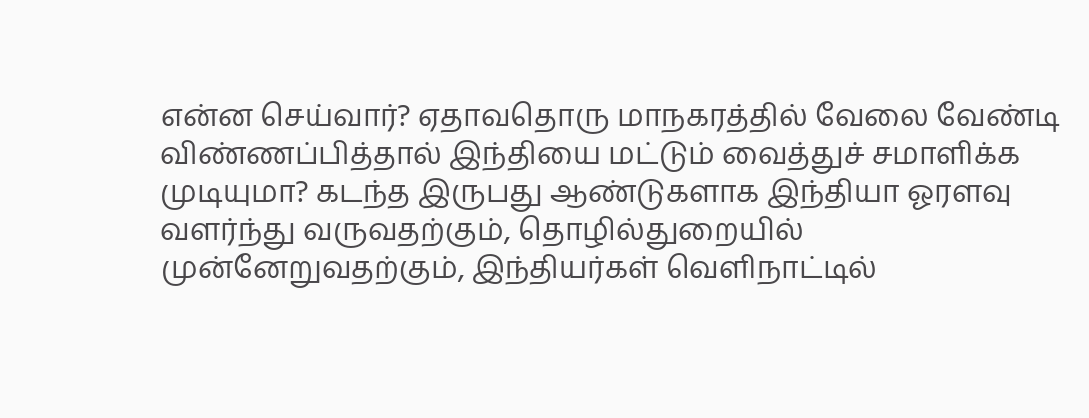என்ன செய்வார்? ஏதாவதொரு மாநகரத்தில் வேலை வேண்டி விண்ணப்பித்தால் இந்தியை மட்டும் வைத்துச் சமாளிக்க முடியுமா? கடந்த இருபது ஆண்டுகளாக இந்தியா ஓரளவு வளர்ந்து வருவதற்கும், தொழில்துறையில் முன்னேறுவதற்கும், இந்தியர்கள் வெளிநாட்டில்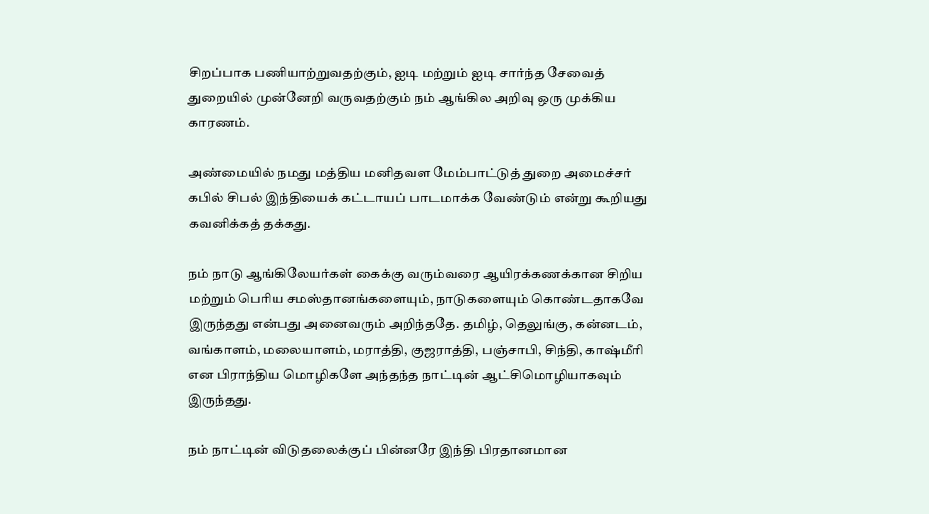சிறப்பாக பணியாற்றுவதற்கும், ஐடி மற்றும் ஐடி சார்ந்த சேவைத் துறையில் முன்னேறி வருவதற்கும் நம் ஆங்கில அறிவு ஒரு முக்கிய காரணம்.

அண்மையில் நமது மத்திய மனிதவள மேம்பாட்டுத் துறை அமைச்சர் கபில் சிபல் இந்தியைக் கட்டாயப் பாடமாக்க வேண்டும் என்று கூறியது கவனிக்கத் தக்கது.

நம் நாடு ஆங்கிலேயர்கள் கைக்கு வரும்வரை ஆயிரக்கணக்கான சிறிய மற்றும் பெரிய சமஸ்தானங்களையும், நாடுகளையும் கொண்டதாகவே இருந்தது என்பது அனைவரும் அறிந்ததே. தமிழ், தெலுங்கு, கன்னடம், வங்காளம், மலையாளம், மராத்தி, குஜராத்தி, பஞ்சாபி, சிந்தி, காஷ்மீரி என பிராந்திய மொழிகளே அந்தந்த நாட்டின் ஆட்சிமொழியாகவும் இருந்தது.

நம் நாட்டின் விடுதலைக்குப் பின்னரே இந்தி பிரதானமான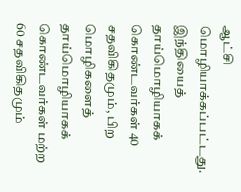ஆட்சி மொழியாக்கப்பட்டது. இந்தியைத் தாய்மொழியாகக் கொண்டவர்கள் 40 சதவிகிதமும், பிற மொழிகளைத் தாய்மொழியாகக் கொண்டவர்கள் மற்ற 60 சதவிகிதமும்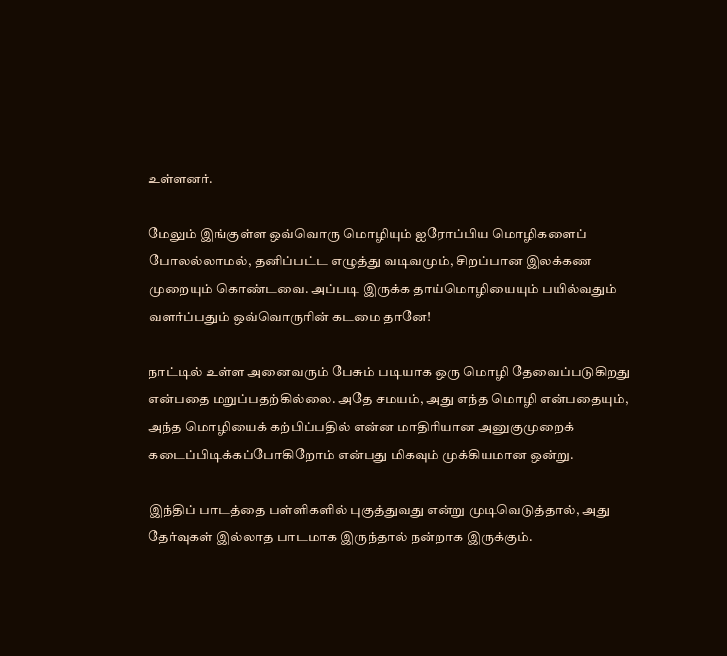உள்ளனர்.

மேலும் இங்குள்ள ஒவ்வொரு மொழியும் ஐரோப்பிய மொழிகளைப் போலல்லாமல், தனிப்பட்ட எழுத்து வடிவமும், சிறப்பான இலக்கண முறையும் கொண்டவை. அப்படி இருக்க தாய்மொழியையும் பயில்வதும் வளர்ப்பதும் ஒவ்வொருரின் கடமை தானே!

நாட்டில் உள்ள அனைவரும் பேசும் படியாக ஒரு மொழி தேவைப்படுகிறது என்பதை மறுப்பதற்கில்லை. அதே சமயம், அது எந்த மொழி என்பதையும், அந்த மொழியைக் கற்பிப்பதில் என்ன மாதிரியான அனுகுமுறைக் கடைப்பிடிக்கப்போகிறோம் என்பது மிகவும் முக்கியமான ஒன்று.

இந்திப் பாடத்தை பள்ளிகளில் புகுத்துவது என்று முடிவெடுத்தால், அது தேர்வுகள் இல்லாத பாடமாக இருந்தால் நன்றாக இருக்கும்.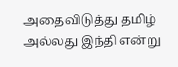அதைவிடுத்து தமிழ் அல்லது இந்தி என்று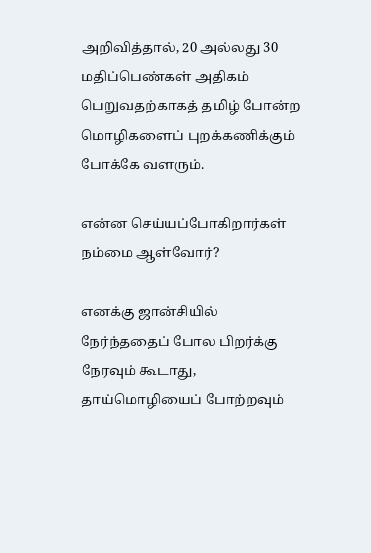அறிவித்தால், 20 அல்லது 30 மதிப்பெண்கள் அதிகம் பெறுவதற்காகத் தமிழ் போன்ற மொழிகளைப் புறக்கணிக்கும் போக்கே வளரும்.

என்ன செய்யப்போகிறார்கள் நம்மை ஆள்வோர்?

எனக்கு ஜான்சியில் நேர்ந்ததைப் போல பிறர்க்கு நேரவும் கூடாது, தாய்மொழியைப் போற்றவும்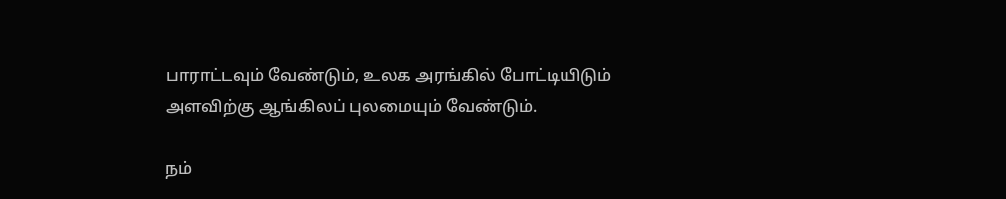பாராட்டவும் வேண்டும், உலக அரங்கில் போட்டியிடும் அளவிற்கு ஆங்கிலப் புலமையும் வேண்டும்.

நம்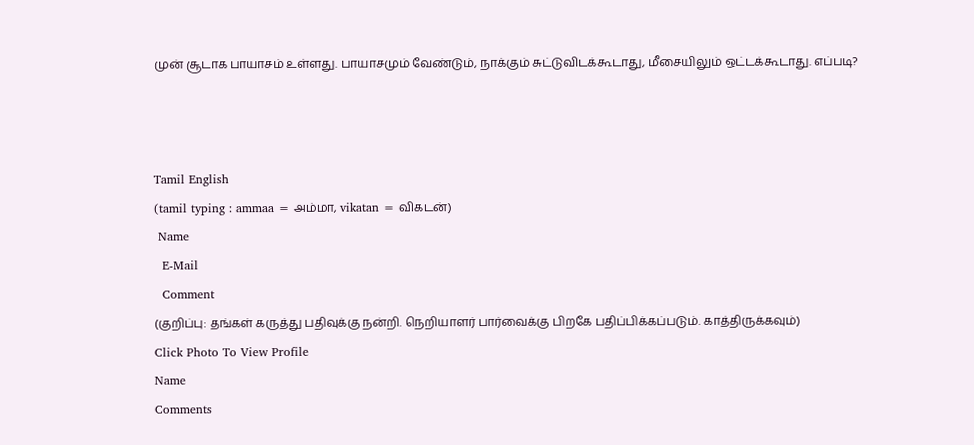முன் சூடாக பாயாசம் உள்ளது. பாயாசமும் வேண்டும், நாக்கும் சுட்டுவிடக்கூடாது, மீசையிலும் ஒட்டக்கூடாது. எப்படி?



Tamil English
(tamil typing : ammaa = அம்மா, vikatan = விகடன்)
 Name
  E-Mail
  Comment
(குறிப்பு: தங்கள் கருத்து பதிவுக்கு நன்றி. நெறியாளர் பார்வைக்கு பிறகே பதிப்பிக்கப்படும். காத்திருக்கவும்)
Click Photo To View Profile
Name
Comments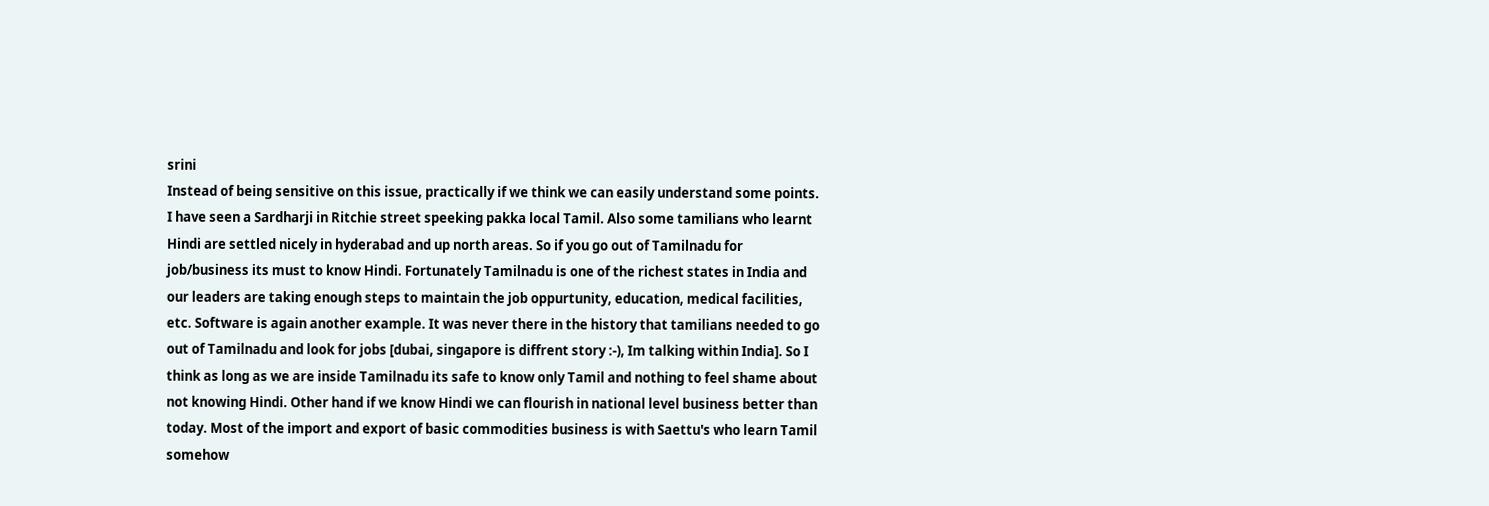srini
Instead of being sensitive on this issue, practically if we think we can easily understand some points. I have seen a Sardharji in Ritchie street speeking pakka local Tamil. Also some tamilians who learnt Hindi are settled nicely in hyderabad and up north areas. So if you go out of Tamilnadu for job/business its must to know Hindi. Fortunately Tamilnadu is one of the richest states in India and our leaders are taking enough steps to maintain the job oppurtunity, education, medical facilities, etc. Software is again another example. It was never there in the history that tamilians needed to go out of Tamilnadu and look for jobs [dubai, singapore is diffrent story :-), Im talking within India]. So I think as long as we are inside Tamilnadu its safe to know only Tamil and nothing to feel shame about not knowing Hindi. Other hand if we know Hindi we can flourish in national level business better than today. Most of the import and export of basic commodities business is with Saettu's who learn Tamil somehow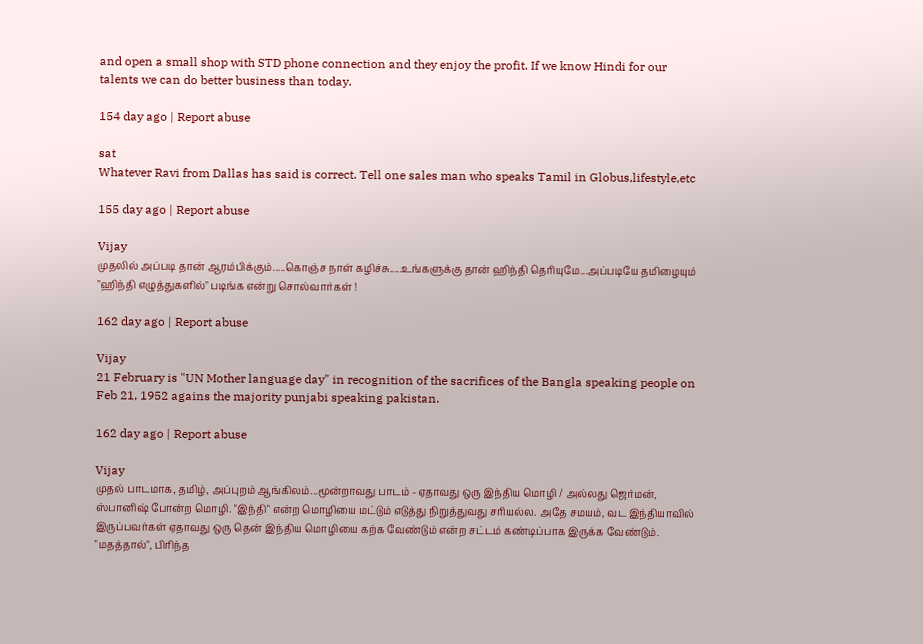and open a small shop with STD phone connection and they enjoy the profit. If we know Hindi for our talents we can do better business than today.

154 day ago | Report abuse

sat
Whatever Ravi from Dallas has said is correct. Tell one sales man who speaks Tamil in Globus,lifestyle,etc

155 day ago | Report abuse

Vijay
முதலில் அப்படி தான் ஆரம்பிக்கும்.....கொஞ்ச நாள் கழிச்சு.....உங்களுக்கு தான் ஹிந்தி தெரியுமே...அப்படியே தமிழையும் "ஹிந்தி எழுத்துகளில்" படிங்க என்று சொல்வார்கள் !

162 day ago | Report abuse

Vijay
21 February is "UN Mother language day" in recognition of the sacrifices of the Bangla speaking people on Feb 21, 1952 agains the majority punjabi speaking pakistan.

162 day ago | Report abuse

Vijay
முதல் பாடமாக, தமிழ், அப்புறம் ஆங்கிலம்...மூன்றாவது பாடம் - ஏதாவது ஒரு இந்திய மொழி / அல்லது ஜெர்மன், ஸ்பானிஷ் போன்ற மொழி. "இந்தி" என்ற மொழியை மட்டும் எடுத்து நிறுத்துவது சரியல்ல. அதே சமயம், வட இந்தியாவில் இருப்பவர்கள் ஏதாவது ஒரு தென் இந்திய மொழியை கற்க வேண்டும் என்ற சட்டம் கண்டிப்பாக இருக்க வேண்டும். "மதத்தால்", பிரிந்த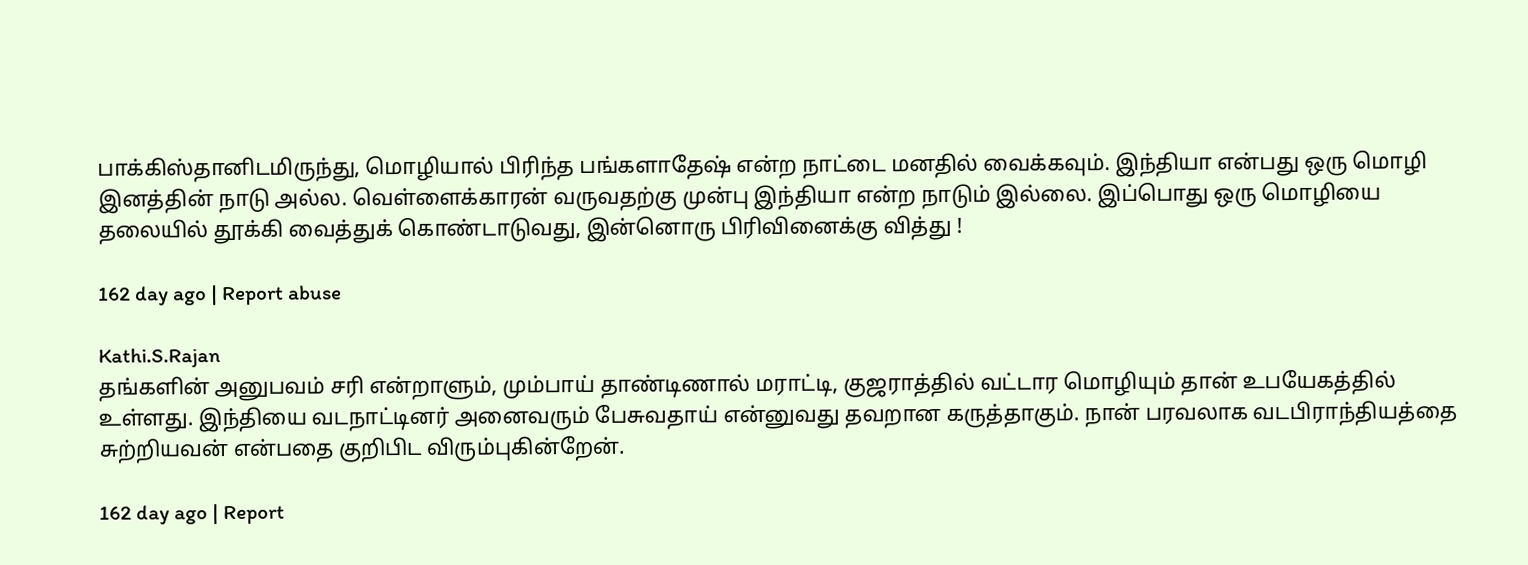பாக்கிஸ்தானிடமிருந்து, மொழியால் பிரிந்த பங்களாதேஷ் என்ற நாட்டை மனதில் வைக்கவும். இந்தியா என்பது ஒரு மொழி இனத்தின் நாடு அல்ல. வெள்ளைக்காரன் வருவதற்கு முன்பு இந்தியா என்ற நாடும் இல்லை. இப்பொது ஒரு மொழியை தலையில் தூக்கி வைத்துக் கொண்டாடுவது, இன்னொரு பிரிவினைக்கு வித்து !

162 day ago | Report abuse

Kathi.S.Rajan
தங்களின் அனுபவம் சரி என்றாளும், மும்பாய் தாண்டிணால் மராட்டி, குஜராத்தில் வட்டார மொழியும் தான் உபயேகத்தில் உள்ளது. இந்தியை வடநாட்டினர் அனைவரும் பேசுவதாய் என்னுவது தவறான கருத்தாகும். நான் பரவலாக வடபிராந்தியத்தை சுற்றியவன் என்பதை குறிபிட விரும்புகின்றேன்.

162 day ago | Report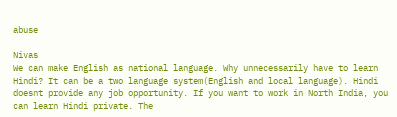abuse

Nivas
We can make English as national language. Why unnecessarily have to learn Hindi? It can be a two language system(English and local language). Hindi doesnt provide any job opportunity. If you want to work in North India, you can learn Hindi private. The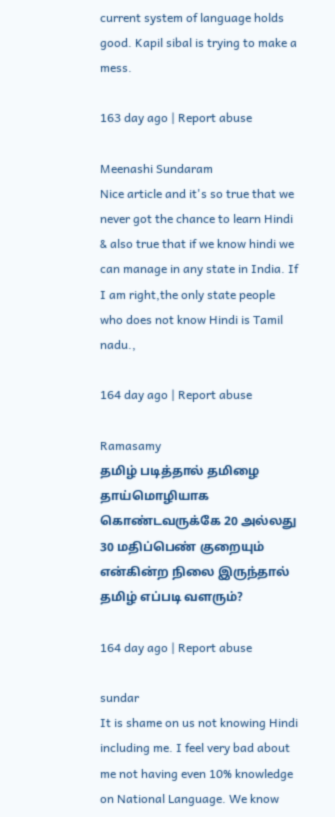current system of language holds good. Kapil sibal is trying to make a mess.

163 day ago | Report abuse

Meenashi Sundaram
Nice article and it's so true that we never got the chance to learn Hindi & also true that if we know hindi we can manage in any state in India. If I am right,the only state people who does not know Hindi is Tamil nadu.,

164 day ago | Report abuse

Ramasamy
தமிழ் படித்தால் தமிழை தாய்மொழியாக கொண்டவருக்கே 20 அல்லது 30 மதிப்பெண் குறையும் என்கின்ற நிலை இருந்தால் தமிழ் எப்படி வளரும்?

164 day ago | Report abuse

sundar
It is shame on us not knowing Hindi including me. I feel very bad about me not having even 10% knowledge on National Language. We know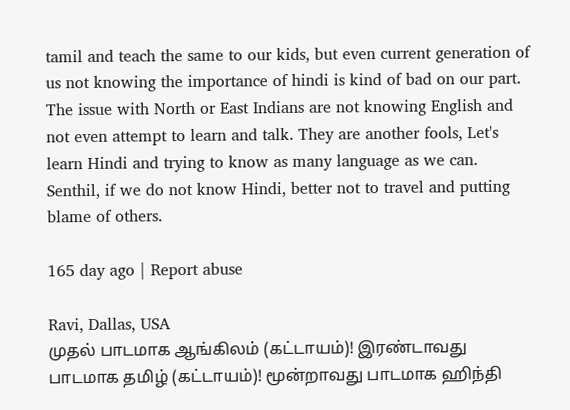tamil and teach the same to our kids, but even current generation of us not knowing the importance of hindi is kind of bad on our part. The issue with North or East Indians are not knowing English and not even attempt to learn and talk. They are another fools, Let's learn Hindi and trying to know as many language as we can. Senthil, if we do not know Hindi, better not to travel and putting blame of others.

165 day ago | Report abuse

Ravi, Dallas, USA
முதல் பாடமாக ஆங்கிலம் (கட்டாயம்)! இரண்டாவது பாடமாக தமிழ் (கட்டாயம்)! மூன்றாவது பாடமாக ஹிந்தி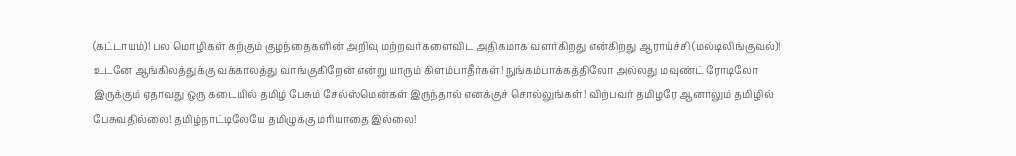(கட்டாயம்)! பல மொழிகள் கற்கும் குழந்தைகளின் அறிவு மற்றவர்களைவிட அதிகமாக வளர்கிறது என்கிறது ஆராய்ச்சி (மல்டிலிங்குவல்)! உடனே ஆங்கிலத்துக்கு வக்காலத்து வாங்குகிறேன் என்று யாரும் கிளம்பாதீர்கள்! நுங்கம்பாக்கத்திலோ அல்லது மவுண்ட் ரோடிலோ இருக்கும் ஏதாவது ஒரு கடையில் தமிழ் பேசும் சேல்ஸ்மென்கள் இருந்தால் எனக்குச் சொல்லுங்கள்! விற்பவர் தமிழரே ஆனாலும் தமிழில் பேசுவதில்லை! தமிழ்நாட்டிலேயே தமிழுக்கு மரியாதை இல்லை!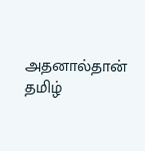அதனால்தான் தமிழ்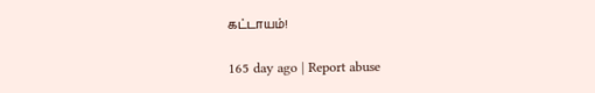கட்டாயம்!

165 day ago | Report abuse